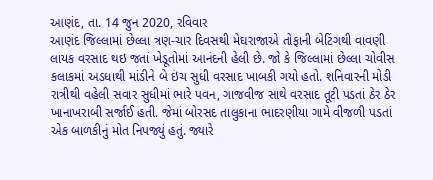આણંદ, તા. 14 જુન 2020, રવિવાર
આણંદ જિલ્લામાં છેલ્લા ત્રણ-ચાર દિવસથી મેઘરાજાએ તોફાની બેટિંગથી વાવણી લાયક વરસાદ થઇ જતાં ખેડૂતોમાં આનંદની હેલી છે. જો કે જિલ્લામાં છેલ્લા ચોવીસ કલાકમાં અડધાથી માંડીને બે ઇંચ સુધી વરસાદ ખાબકી ગયો હતો. શનિવારની મોડી રાત્રીથી વહેલી સવાર સુધીમાં ભારે પવન, ગાજવીજ સાથે વરસાદ તૂટી પડતાં ઠેર ઠેર ખાનાખરાબી સર્જાઈ હતી. જેમાં બોરસદ તાલુકાના ભાદરણીયા ગામે વીજળી પડતાં એક બાળકીનું મોત નિપજ્યું હતું. જ્યારે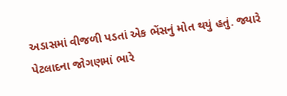અડાસમાં વીજળી પડતાં એક ભેંસનું મોત થયું હતું. જ્યારે પેટલાદના જોગણમાં ભારે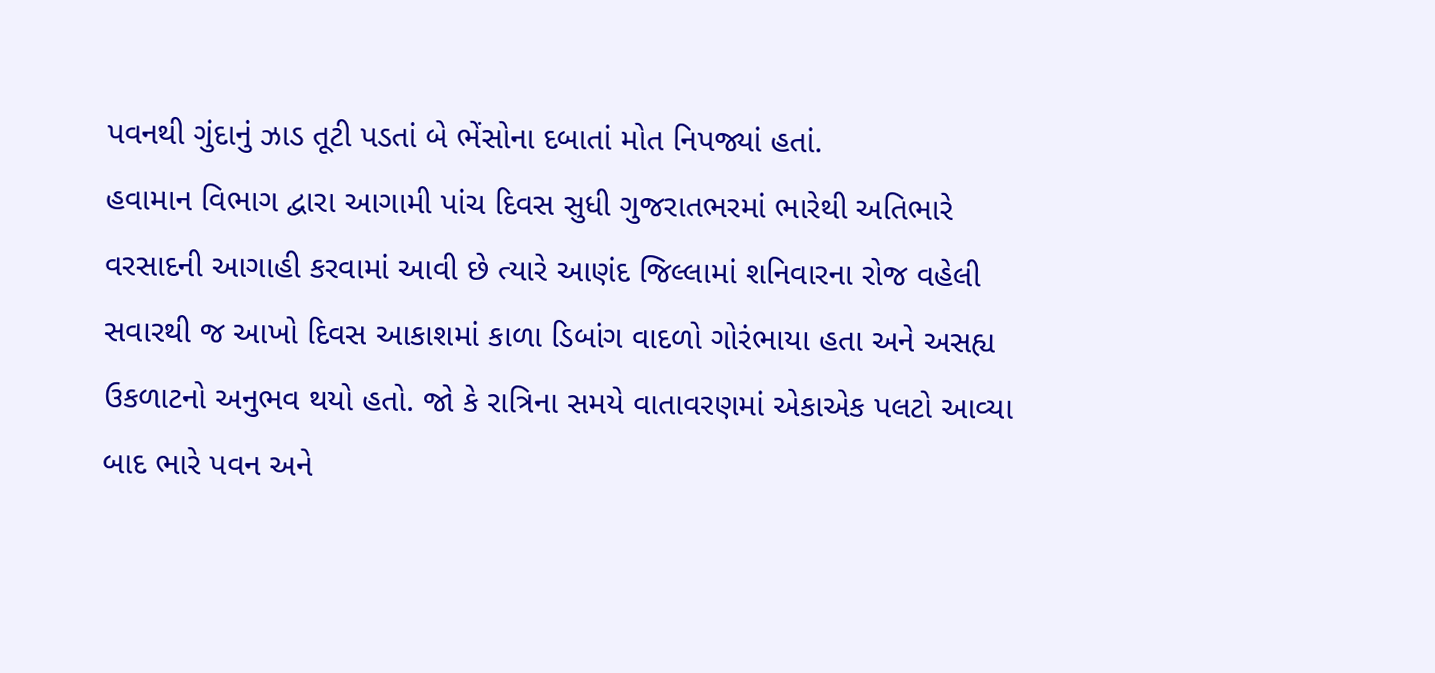પવનથી ગુંદાનું ઝાડ તૂટી પડતાં બે ભેંસોના દબાતાં મોત નિપજ્યાં હતાં.
હવામાન વિભાગ દ્વારા આગામી પાંચ દિવસ સુધી ગુજરાતભરમાં ભારેથી અતિભારે વરસાદની આગાહી કરવામાં આવી છે ત્યારે આણંદ જિલ્લામાં શનિવારના રોજ વહેલી સવારથી જ આખો દિવસ આકાશમાં કાળા ડિબાંગ વાદળો ગોરંભાયા હતા અને અસહ્ય ઉકળાટનો અનુભવ થયો હતો. જો કે રાત્રિના સમયે વાતાવરણમાં એકાએક પલટો આવ્યા બાદ ભારે પવન અને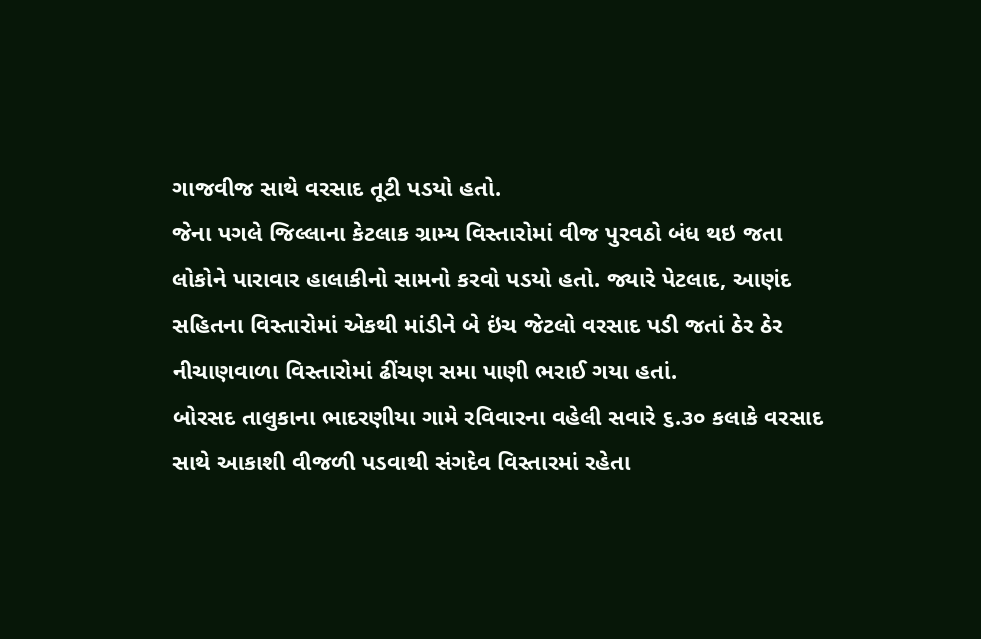ગાજવીજ સાથે વરસાદ તૂટી પડયો હતો.
જેના પગલે જિલ્લાના કેટલાક ગ્રામ્ય વિસ્તારોમાં વીજ પુરવઠો બંધ થઇ જતા લોકોને પારાવાર હાલાકીનો સામનો કરવો પડયો હતો. જ્યારે પેટલાદ, આણંદ સહિતના વિસ્તારોમાં એકથી માંડીને બે ઇંચ જેટલો વરસાદ પડી જતાં ઠેર ઠેર નીચાણવાળા વિસ્તારોમાં ઢીંચણ સમા પાણી ભરાઈ ગયા હતાં.
બોરસદ તાલુકાના ભાદરણીયા ગામે રવિવારના વહેલી સવારે ૬.૩૦ કલાકે વરસાદ સાથે આકાશી વીજળી પડવાથી સંગદેવ વિસ્તારમાં રહેતા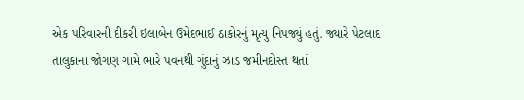એક પરિવારની દીકરી ઇલાબેન ઉમેદભાઈ ઠાકોરનું મૃત્યુ નિપજ્યું હતું. જ્યારે પેટલાદ તાલુકાના જોગણ ગામે ભારે પવનથી ગુંદાનું ઝાડ જમીનદોસ્ત થતાં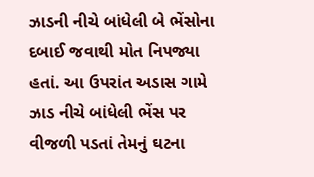ઝાડની નીચે બાંધેલી બે ભેંસોના દબાઈ જવાથી મોત નિપજ્યા હતાં. આ ઉપરાંત અડાસ ગામે ઝાડ નીચે બાંધેલી ભેંસ પર વીજળી પડતાં તેમનું ઘટના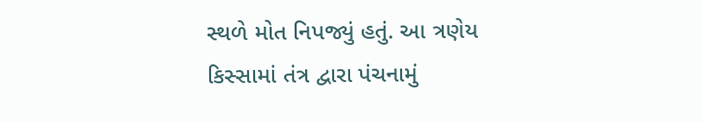સ્થળે મોત નિપજ્યું હતું. આ ત્રણેય કિસ્સામાં તંત્ર દ્વારા પંચનામું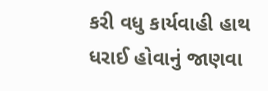કરી વધુ કાર્યવાહી હાથ ધરાઈ હોવાનું જાણવા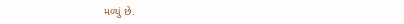મળ્યું છે.